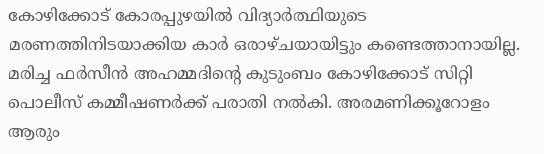കോഴിക്കോട് കോരപ്പുഴയില്‍ വിദ്യാര്‍ത്ഥിയുടെ മരണത്തിനിടയാക്കിയ കാര്‍ ഒരാഴ്ചയായിട്ടും കണ്ടെത്താനായില്ല. മരിച്ച ഫര്‍സീന്‍ അഹമ്മദിന്‍റെ കുടുംബം കോഴിക്കോട് സിറ്റി പൊലീസ് കമ്മീഷണര്‍ക്ക് പരാതി നല്‍കി. അരമണിക്കൂറോളം ആരും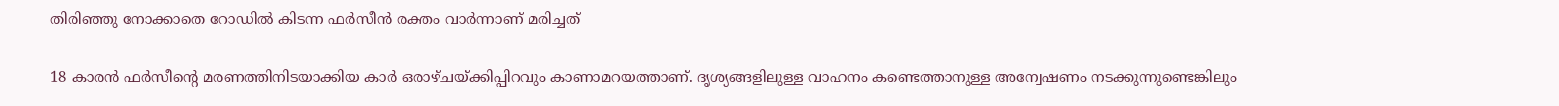തിരിഞ്ഞു നോക്കാതെ റോഡില്‍ കിടന്ന ഫര്‍സീന്‍ രക്തം വാര്‍ന്നാണ് മരിച്ചത്

18 കാരന്‍ ഫര്‍സീന്‍റെ മരണത്തിനിടയാക്കിയ കാര്‍ ഒരാഴ്ചയ്ക്കിപ്പിറവും കാണാമറയത്താണ്. ദൃശ്യങ്ങളിലുള്ള വാഹനം കണ്ടെത്താനുള്ള അന്വേഷണം നടക്കുന്നുണ്ടെങ്കിലും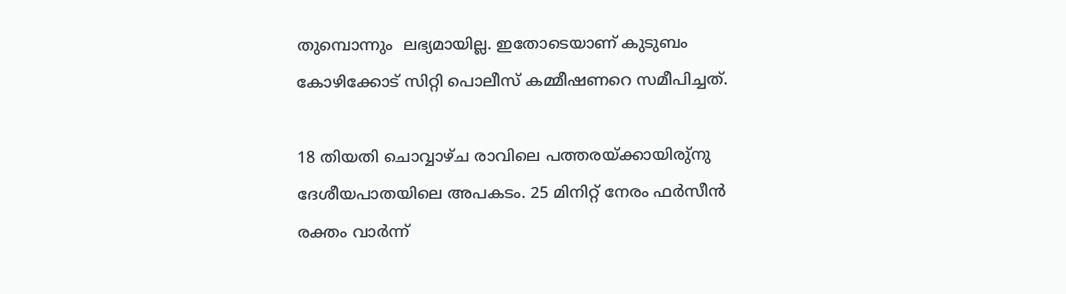തുമ്പൊന്നും  ലഭ്യമായില്ല. ഇതോടെയാണ് കുടുബം കോഴിക്കോട് സിറ്റി പൊലീസ് കമ്മീഷണറെ സമീപിച്ചത്.

18 തിയതി ചൊവ്വാഴ്ച രാവിലെ പത്തരയ്ക്കായിരു്നു ദേശീയപാതയിലെ അപകടം. 25 മിനിറ്റ് നേരം ഫര്‍സീന്‍ രക്തം വാര്‍ന്ന്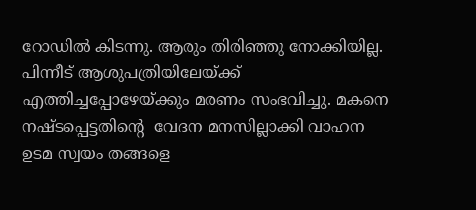റോഡില്‍ കിടന്നു. ആരും തിരിഞ്ഞു നോക്കിയില്ല. പിന്നീട് ആശുപത്രിയിലേയ്ക്ക് എത്തിച്ചപ്പോഴേയ്ക്കും മരണം സംഭവിച്ചു. മകനെ നഷ്ടപ്പെട്ടതിന്‍റെ  വേദന മനസില്ലാക്കി വാഹന ഉടമ സ്വയം തങ്ങളെ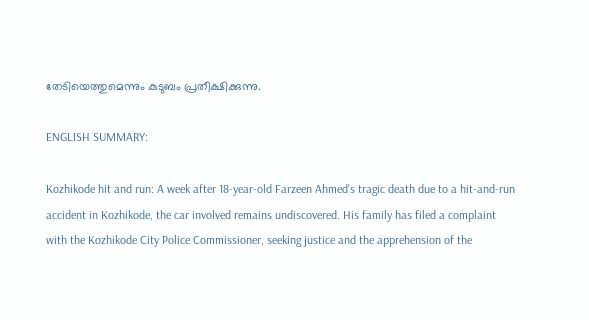തേടിയെത്തുമെന്നും കുടുബം പ്രതീക്ഷിക്കുന്നു.

ENGLISH SUMMARY:

Kozhikode hit and run: A week after 18-year-old Farzeen Ahmed's tragic death due to a hit-and-run accident in Kozhikode, the car involved remains undiscovered. His family has filed a complaint with the Kozhikode City Police Commissioner, seeking justice and the apprehension of the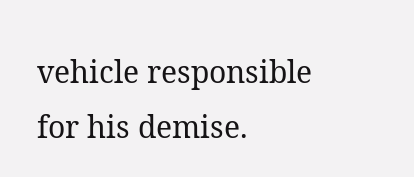vehicle responsible for his demise.